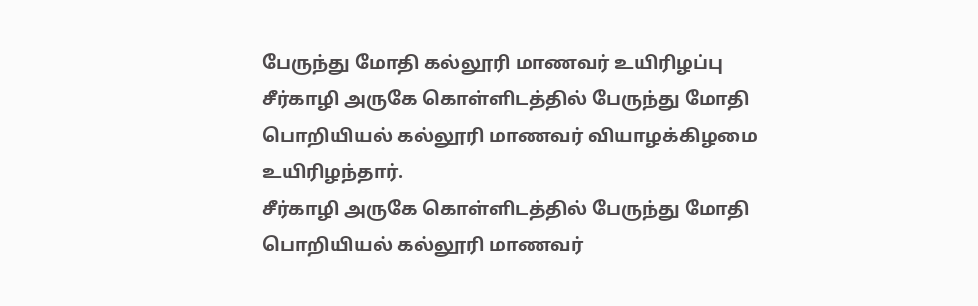பேருந்து மோதி கல்லூரி மாணவர் உயிரிழப்பு
சீர்காழி அருகே கொள்ளிடத்தில் பேருந்து மோதி பொறியியல் கல்லூரி மாணவர் வியாழக்கிழமை உயிரிழந்தார்.
சீர்காழி அருகே கொள்ளிடத்தில் பேருந்து மோதி பொறியியல் கல்லூரி மாணவர்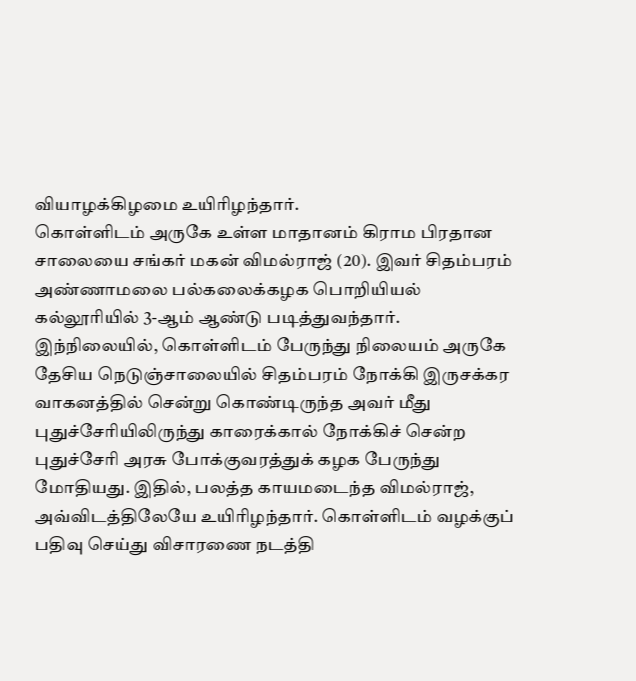வியாழக்கிழமை உயிரிழந்தார்.
கொள்ளிடம் அருகே உள்ள மாதானம் கிராம பிரதான சாலையை சங்கர் மகன் விமல்ராஜ் (20). இவர் சிதம்பரம் அண்ணாமலை பல்கலைக்கழக பொறியியல் கல்லூரியில் 3-ஆம் ஆண்டு படித்துவந்தார். இந்நிலையில், கொள்ளிடம் பேருந்து நிலையம் அருகே தேசிய நெடுஞ்சாலையில் சிதம்பரம் நோக்கி இருசக்கர வாகனத்தில் சென்று கொண்டிருந்த அவர் மீது புதுச்சேரியிலிருந்து காரைக்கால் நோக்கிச் சென்ற புதுச்சேரி அரசு போக்குவரத்துக் கழக பேருந்து மோதியது. இதில், பலத்த காயமடைந்த விமல்ராஜ், அவ்விடத்திலேயே உயிரிழந்தார். கொள்ளிடம் வழக்குப் பதிவு செய்து விசாரணை நடத்தி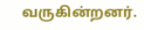வருகின்றனர்.